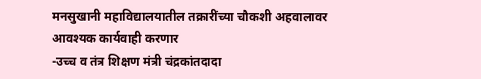मनसुखानी महाविद्यालयातील तक्रारींच्या चौकशी अहवालावर आवश्यक कार्यवाही करणार
-उच्च व तंत्र शिक्षण मंत्री चंद्रकांतदादा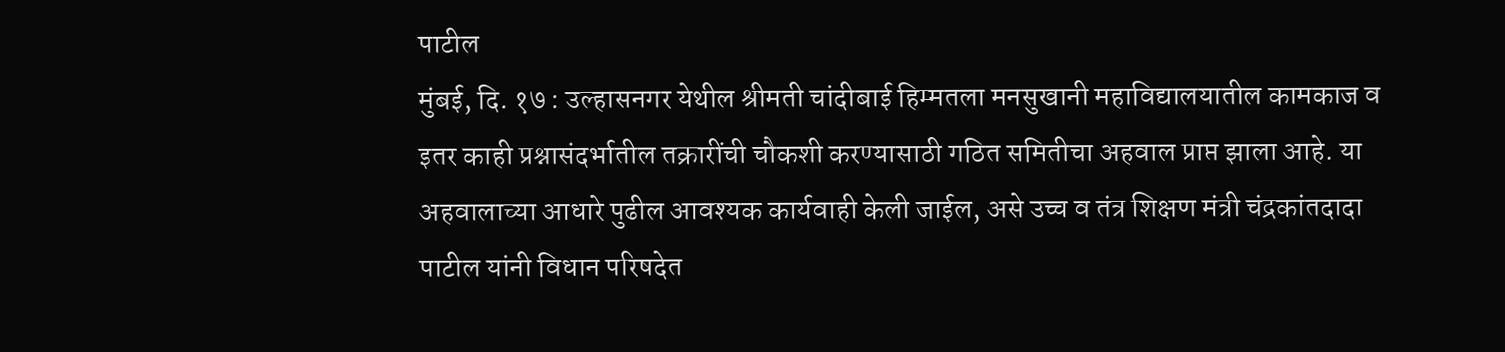पाटील
मुंबई, दि. १७ : उल्हासनगर येथील श्रीमती चांदीबाई हिम्मतला मनसुखानी महाविद्यालयातील कामकाज व इतर काही प्रश्नासंदर्भातील तक्रारींची चौकशी करण्यासाठी गठित समितीचा अहवाल प्राप्त झाला आहे. या अहवालाच्या आधारे पुढील आवश्यक कार्यवाही केली जाईल, असे उच्च व तंत्र शिक्षण मंत्री चंद्रकांतदादा पाटील यांनी विधान परिषदेत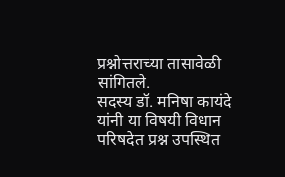प्रश्नोत्तराच्या तासावेळी सांगितले.
सदस्य डॉ. मनिषा कायंदे यांनी या विषयी विधान परिषदेत प्रश्न उपस्थित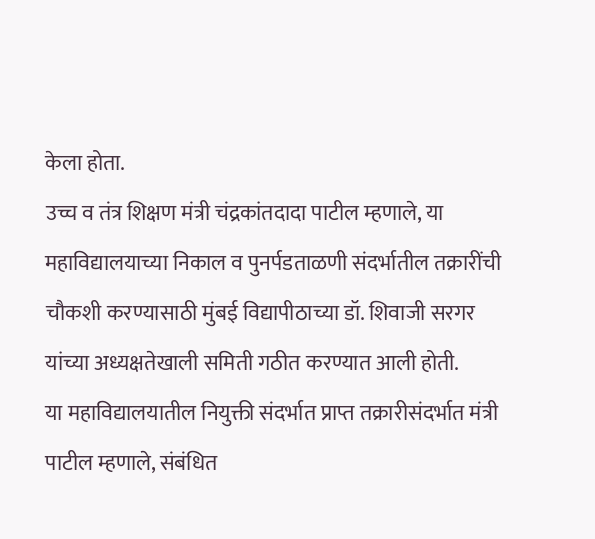केला होता.
उच्च व तंत्र शिक्षण मंत्री चंद्रकांतदादा पाटील म्हणाले, या महाविद्यालयाच्या निकाल व पुनर्पडताळणी संदर्भातील तक्रारींची चौकशी करण्यासाठी मुंबई विद्यापीठाच्या डॉ. शिवाजी सरगर यांच्या अध्यक्षतेखाली समिती गठीत करण्यात आली होती.
या महाविद्यालयातील नियुक्ती संदर्भात प्राप्त तक्रारीसंदर्भात मंत्री पाटील म्हणाले, संबंधित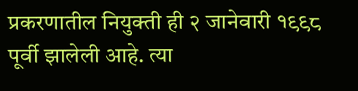प्रकरणातील नियुक्ती ही २ जानेवारी १९९८ पूर्वी झालेली आहे. त्या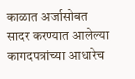काळात अर्जासोबत सादर करण्यात आलेल्या कागदपत्रांच्या आधारेच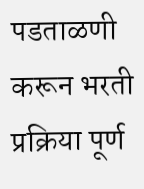पडताळणी करून भरती प्रक्रिया पूर्ण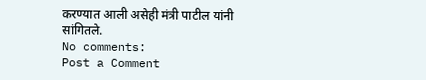करण्यात आली असेही मंत्री पाटील यांनी सांगितले.
No comments:
Post a Comment